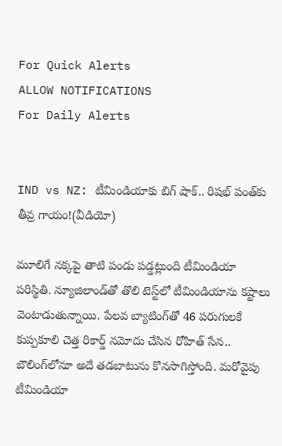For Quick Alerts
ALLOW NOTIFICATIONS
For Daily Alerts


IND vs NZ: టీమిండియాకు బిగ్ షాక్.. రిషభ్ పంత్‌కు తీవ్ర గాయం!(వీడియో)

మూలిగే నక్కపై తాటి పండు పడ్డట్లుంది టీమిండియా పరిస్థితి. న్యూజిలాండ్‌తో తొలి టెస్ట్‌లో టీమిండియాను కష్టాలు వెంటాడుతున్నాయి. పేలవ బ్యాటింగ్‌తో 46 పరుగులకే కుప్పకూలి చెత్త రికార్డ్ నమోదు చేసిన రోహిత్ సేన.. బౌలింగ్‌లోనూ అదే తడబాటును కొనసాగిస్తోంది. మరోవైపు టీమిండియా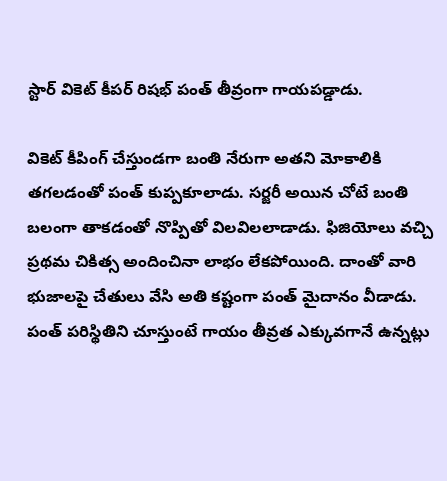స్టార్ వికెట్ కీపర్ రిషభ్ పంత్ తీవ్రంగా గాయపడ్డాడు.

వికెట్ కీపింగ్ చేస్తుండగా బంతి నేరుగా అతని మోకాలికి తగలడంతో పంత్ కుప్పకూలాడు. సర్జరీ అయిన చోటే బంతి బలంగా తాకడంతో నొప్పితో విలవిలలాడాడు. ఫిజియోలు వచ్చి ప్రథమ చికిత్స అందించినా లాభం లేకపోయింది. దాంతో వారి భుజాలపై చేతులు వేసి అతి కష్టంగా పంత్ మైదానం వీడాడు. పంత్ పరిస్థితిని చూస్తుంటే గాయం తీవ్రత ఎక్కువగానే ఉన్నట్లు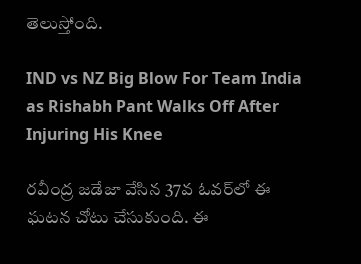తెలుస్తోంది.

IND vs NZ Big Blow For Team India as Rishabh Pant Walks Off After Injuring His Knee

రవీంద్ర జడేజా వేసిన 37వ ఓవర్‌లో ఈ ఘటన చోటు చేసుకుంది. ఈ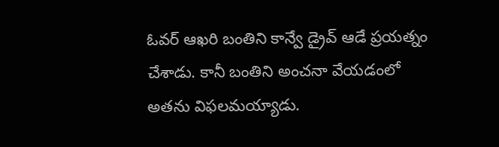ఓవర్ ఆఖరి బంతిని కాన్వే డ్రైవ్ ఆడే ప్రయత్నం చేశాడు. కానీ బంతిని అంచనా వేయడంలో అతను విఫలమయ్యాడు.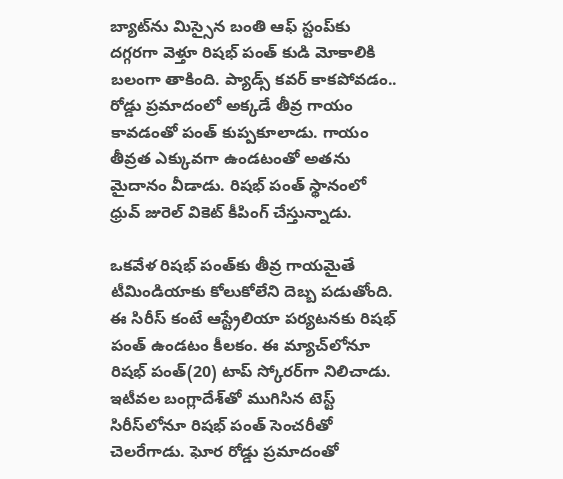బ్యాట్‌ను మిస్సైన బంతి ఆఫ్ స్టంప్‌కు దగ్గరగా వెళ్తూ రిషభ్ పంత్ కుడి మోకాలికి బలంగా తాకింది. ప్యాడ్స్ కవర్ కాకపోవడం.. రోడ్డు ప్రమాదంలో అక్కడే తీవ్ర గాయం కావడంతో పంత్ కుప్పకూలాడు. గాయం తీవ్రత ఎక్కువగా ఉండటంతో అతను మైదానం వీడాడు. రిషభ్ పంత్ స్థానంలో ధ్రువ్ జురెల్ వికెట్ కీపింగ్ చేస్తున్నాడు.

ఒకవేళ రిషభ్ పంత్‌కు తీవ్ర గాయమైతే టీమిండియాకు కోలుకోలేని దెబ్బ పడుతోంది. ఈ సిరీస్ కంటే ఆస్ట్రేలియా పర్యటనకు రిషభ్ పంత్ ఉండటం కీలకం. ఈ మ్యాచ్‌లోనూ రిషభ్ పంత్(20) టాప్ స్కోరర్‌గా నిలిచాడు. ఇటీవల బంగ్లాదేశ్‌తో ముగిసిన టెస్ట్ సిరీస్‌లోనూ రిషభ్ పంత్ సెంచరీతో చెలరేగాడు. ఘోర రోడ్డు ప్రమాదంతో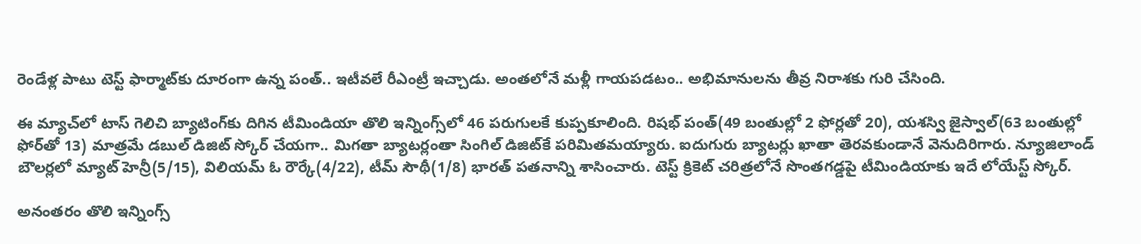రెండేళ్ల పాటు టెస్ట్ ఫార్మాట్‌కు దూరంగా ఉన్న పంత్.. ఇటీవలే రీఎంట్రీ ఇచ్చాడు. అంతలోనే మళ్లీ గాయపడటం.. అభిమానులను తీవ్ర నిరాశకు గురి చేసింది.

ఈ మ్యాచ్‌లో టాస్ గెలిచి బ్యాటింగ్‌కు దిగిన టీమిండియా తొలి ఇన్నింగ్స్‌లో 46 పరుగులకే కుప్పకూలింది. రిషభ్ పంత్(49 బంతుల్లో 2 ఫోర్లతో 20), యశస్వి జైస్వాల్(63 బంతుల్లో ఫోర్‌తో 13) మాత్రమే డబుల్ డిజిట్ స్కోర్ చేయగా.. మిగతా బ్యాటర్లంతా సింగిల్ డిజిట్‌కే పరిమితమయ్యారు. ఐదుగురు బ్యాటర్లు ఖాతా తెరవకుండానే వెనుదిరిగారు. న్యూజిలాండ్ బౌలర్లలో మ్యాట్ హెన్రీ(5/15), విలియమ్ ఓ రౌర్కే(4/22), టీమ్ సౌథీ(1/8) భారత్ పతనాన్ని శాసించారు. టెస్ట్ క్రికెట్ చరిత్రలోనే సొంతగడ్డపై టీమిండియాకు ఇదే లోయేస్ట్ స్కోర్.

అనంతరం తొలి ఇన్నింగ్స్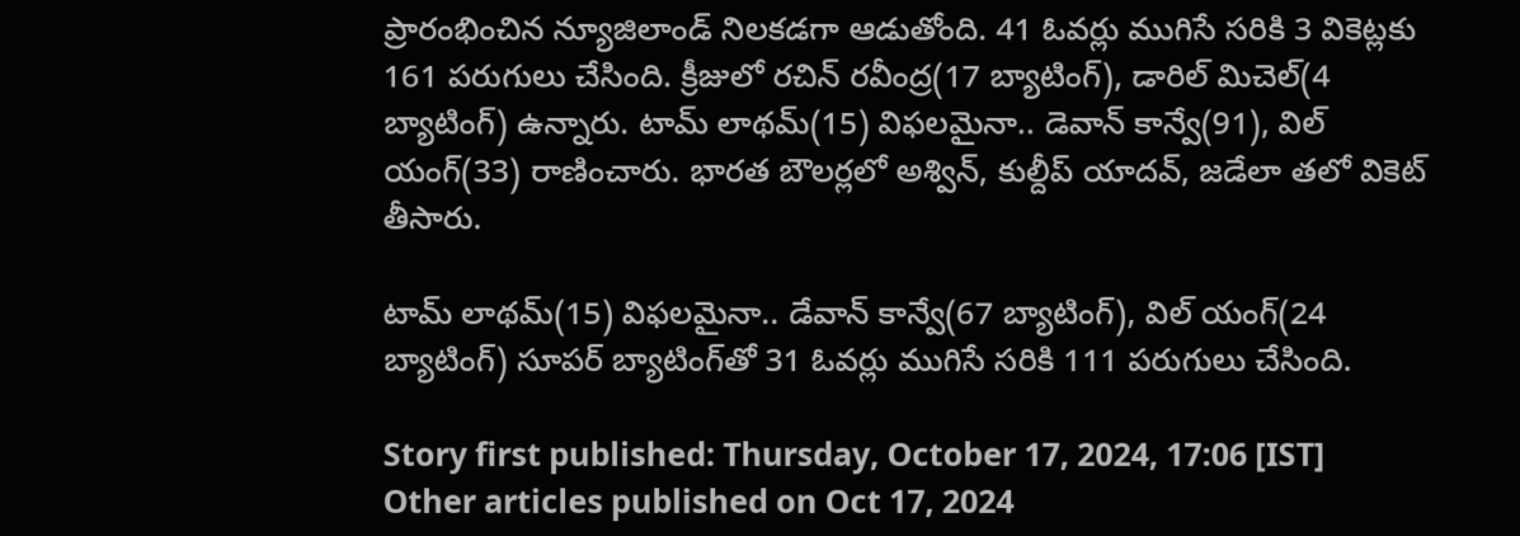ప్రారంభించిన న్యూజిలాండ్ నిలకడగా ఆడుతోంది. 41 ఓవర్లు ముగిసే సరికి 3 వికెట్లకు 161 పరుగులు చేసింది. క్రీజులో రచిన్ రవీంద్ర(17 బ్యాటింగ్), డారిల్ మిచెల్(4 బ్యాటింగ్) ఉన్నారు. టామ్ లాథమ్(15) విఫలమైనా.. డెవాన్ కాన్వే(91), విల్ యంగ్(33) రాణించారు. భారత బౌలర్లలో అశ్విన్, కుల్దీప్ యాదవ్, జడేలా తలో వికెట్ తీసారు.

టామ్ లాథమ్(15) విఫలమైనా.. డేవాన్ కాన్వే(67 బ్యాటింగ్), విల్ యంగ్(24 బ్యాటింగ్) సూపర్ బ్యాటింగ్‌తో 31 ఓవర్లు ముగిసే సరికి 111 పరుగులు చేసింది.

Story first published: Thursday, October 17, 2024, 17:06 [IST]
Other articles published on Oct 17, 2024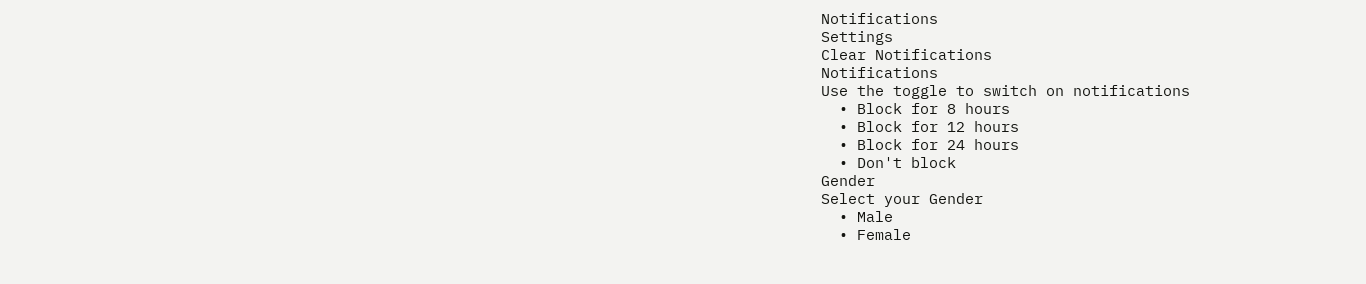Notifications
Settings
Clear Notifications
Notifications
Use the toggle to switch on notifications
  • Block for 8 hours
  • Block for 12 hours
  • Block for 24 hours
  • Don't block
Gender
Select your Gender
  • Male
  • Female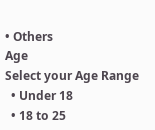• Others
Age
Select your Age Range
  • Under 18
  • 18 to 25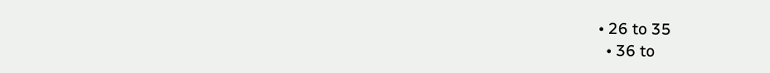• 26 to 35
  • 36 to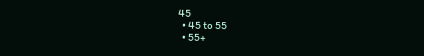45
  • 45 to 55
  • 55+